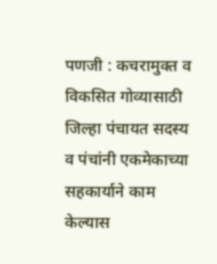पणजी : कचरामुक्त व विकसित गोव्यासाठी जिल्हा पंचायत सदस्य व पंचांनी एकमेकाच्या सहकार्याने काम केल्यास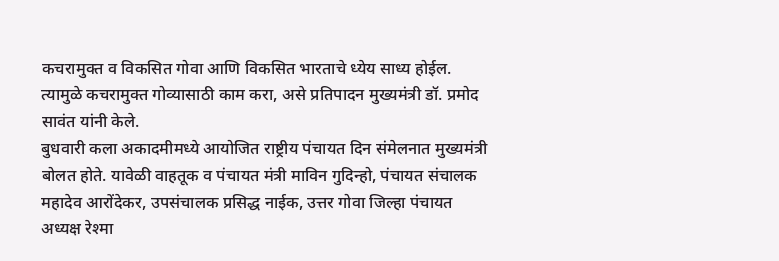कचरामुक्त व विकसित गोवा आणि विकसित भारताचे ध्येय साध्य होईल. त्यामुळे कचरामुक्त गोव्यासाठी काम करा, असे प्रतिपादन मुख्यमंत्री डॉ. प्रमोद सावंत यांनी केले.
बुधवारी कला अकादमीमध्ये आयोजित राष्ट्रीय पंचायत दिन संमेलनात मुख्यमंत्री बोलत होते. यावेळी वाहतूक व पंचायत मंत्री माविन गुदिन्हो, पंचायत संचालक महादेव आरोंदेकर, उपसंचालक प्रसिद्ध नाईक, उत्तर गोवा जिल्हा पंचायत अध्यक्ष रेश्मा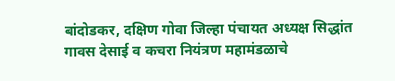बांदोडकर, दक्षिण गोवा जिल्हा पंचायत अध्यक्ष सिद्धांत गावस देसाई व कचरा नियंत्रण महामंडळाचे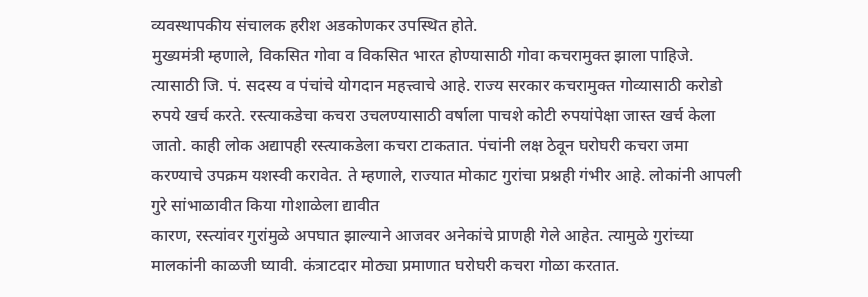व्यवस्थापकीय संचालक हरीश अडकोणकर उपस्थित होते.
मुख्यमंत्री म्हणाले, विकसित गोवा व विकसित भारत होण्यासाठी गोवा कचरामुक्त झाला पाहिजे. त्यासाठी जि. पं. सदस्य व पंचांचे योगदान महत्त्वाचे आहे. राज्य सरकार कचरामुक्त गोव्यासाठी करोडो रुपये खर्च करते. रस्त्याकडेचा कचरा उचलण्यासाठी वर्षाला पाचशे कोटी रुपयांपेक्षा जास्त खर्च केला जातो. काही लोक अद्यापही रस्त्याकडेला कचरा टाकतात. पंचांनी लक्ष ठेवून घरोघरी कचरा जमा करण्याचे उपक्रम यशस्वी करावेत. ते म्हणाले, राज्यात मोकाट गुरांचा प्रश्नही गंभीर आहे. लोकांनी आपली गुरे सांभाळावीत किया गोशाळेला द्यावीत
कारण, रस्त्यांवर गुरांमुळे अपघात झाल्याने आजवर अनेकांचे प्राणही गेले आहेत. त्यामुळे गुरांच्या मालकांनी काळजी घ्यावी. कंत्राटदार मोठ्या प्रमाणात घरोघरी कचरा गोळा करतात.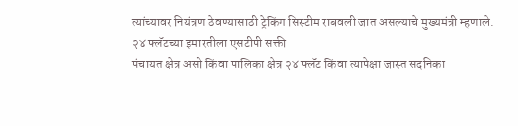त्यांच्यावर नियंत्रण ठेवण्यासाठी ट्रेकिंग सिस्टीम राबवली जात असल्याचे मुख्यमंत्री म्हणाले.
२४ फ्लॅटच्या इमारतीला एसटीपी सक्ती
पंचायत क्षेत्र असो किंवा पालिका क्षेत्र २४ फ्लॅट किंवा त्यापेक्षा जास्त सदनिका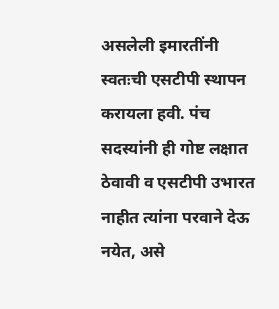असलेली इमारतींनी स्वतःची एसटीपी स्थापन करायला हवी. पंच सदस्यांनी ही गोष्ट लक्षात ठेवावी व एसटीपी उभारत नाहीत त्यांना परवाने देऊ नयेत, असे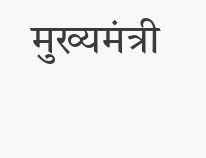मुख्यमंत्री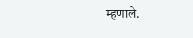म्हणाले.